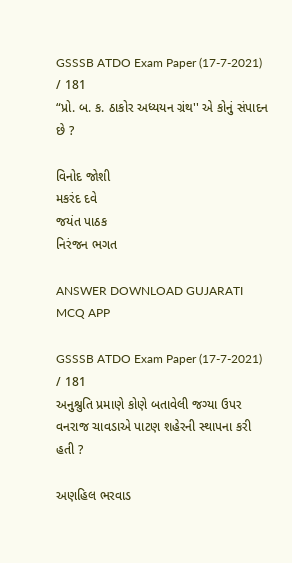GSSSB ATDO Exam Paper (17-7-2021) / 181
“પ્રો. બ. ક. ઠાકોર અધ્યયન ગ્રંથ'' એ કોનું સંપાદન છે ?

વિનોદ જોશી
મકરંદ દવે
જયંત પાઠક
નિરંજન ભગત

ANSWER DOWNLOAD GUJARATI MCQ APP

GSSSB ATDO Exam Paper (17-7-2021) / 181
અનુશ્રુતિ પ્રમાણે કોણે બતાવેલી જગ્યા ઉપર વનરાજ ચાવડાએ પાટણ શહેરની સ્થાપના કરી હતી ?

અણહિલ ભરવાડ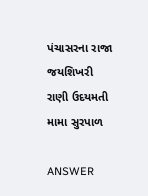પંચાસરના રાજા જયશિખરી
રાણી ઉદયમતી
મામા સુરપાળ

ANSWER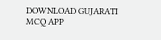DOWNLOAD GUJARATI MCQ APP